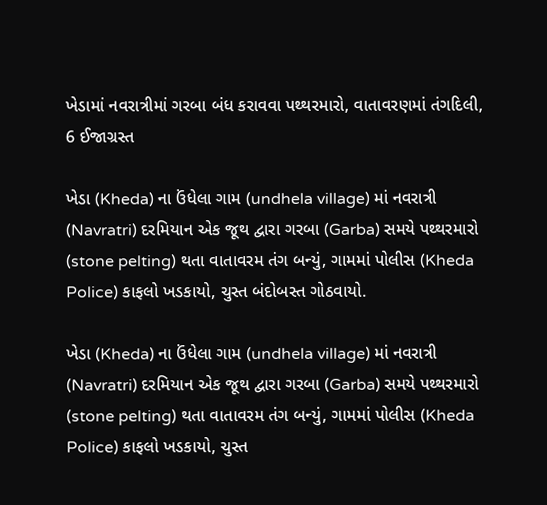ખેડામાં નવરાત્રીમાં ગરબા બંધ કરાવવા પથ્થરમારો, વાતાવરણમાં તંગદિલી, 6 ઈજાગ્રસ્ત

ખેડા (Kheda) ના ઉંધેલા ગામ (undhela village) માં નવરાત્રી (Navratri) દરમિયાન એક જૂથ દ્વારા ગરબા (Garba) સમયે પથ્થરમારો (stone pelting) થતા વાતાવરમ તંગ બન્યું, ગામમાં પોલીસ (Kheda Police) કાફલો ખડકાયો, ચુસ્ત બંદોબસ્ત ગોઠવાયો.

ખેડા (Kheda) ના ઉંધેલા ગામ (undhela village) માં નવરાત્રી (Navratri) દરમિયાન એક જૂથ દ્વારા ગરબા (Garba) સમયે પથ્થરમારો (stone pelting) થતા વાતાવરમ તંગ બન્યું, ગામમાં પોલીસ (Kheda Police) કાફલો ખડકાયો, ચુસ્ત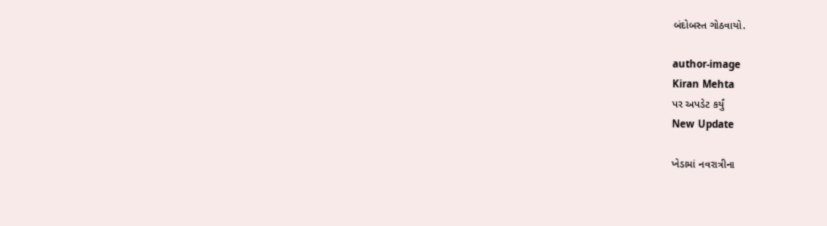બંદોબસ્ત ગોઠવાયો.

author-image
Kiran Mehta
પર અપડેટ કર્યું
New Update

ખેડામાં નવરાત્રીના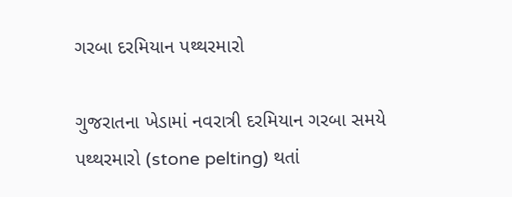ગરબા દરમિયાન પથ્થરમારો

ગુજરાતના ખેડામાં નવરાત્રી દરમિયાન ગરબા સમયે પથ્થરમારો (stone pelting) થતાં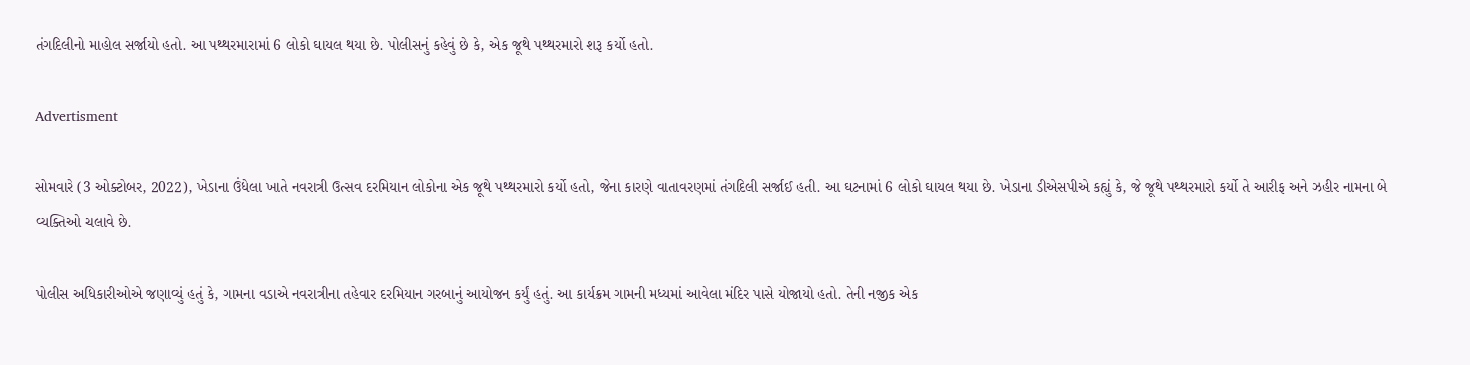તંગદિલીનો માહોલ સર્જાયો હતો. આ પથ્થરમારામાં 6 લોકો ઘાયલ થયા છે. પોલીસનું કહેવું છે કે, એક જૂથે પથ્થરમારો શરૂ કર્યો હતો.

Advertisment

સોમવારે (3 ઓક્ટોબર, 2022), ખેડાના ઉંધેલા ખાતે નવરાત્રી ઉત્સવ દરમિયાન લોકોના એક જૂથે પથ્થરમારો કર્યો હતો, જેના કારણે વાતાવરણમાં તંગદિલી સર્જાઈ હતી. આ ઘટનામાં 6 લોકો ઘાયલ થયા છે. ખેડાના ડીએસપીએ કહ્યું કે, જે જૂથે પથ્થરમારો કર્યો તે આરીફ અને ઝહીર નામના બે વ્યક્તિઓ ચલાવે છે.

પોલીસ અધિકારીઓએ જણાવ્યું હતું કે, ગામના વડાએ નવરાત્રીના તહેવાર દરમિયાન ગરબાનું આયોજન કર્યું હતું. આ કાર્યક્રમ ગામની મધ્યમાં આવેલા મંદિર પાસે યોજાયો હતો. તેની નજીક એક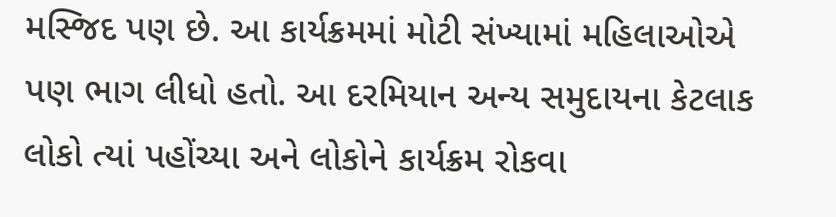મસ્જિદ પણ છે. આ કાર્યક્રમમાં મોટી સંખ્યામાં મહિલાઓએ પણ ભાગ લીધો હતો. આ દરમિયાન અન્ય સમુદાયના કેટલાક લોકો ત્યાં પહોંચ્યા અને લોકોને કાર્યક્રમ રોકવા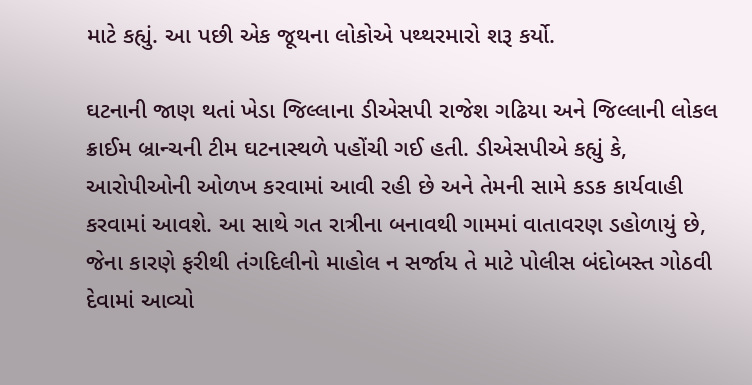માટે કહ્યું. આ પછી એક જૂથના લોકોએ પથ્થરમારો શરૂ કર્યો.

ઘટનાની જાણ થતાં ખેડા જિલ્લાના ડીએસપી રાજેશ ગઢિયા અને જિલ્લાની લોકલ ક્રાઈમ બ્રાન્ચની ટીમ ઘટનાસ્થળે પહોંચી ગઈ હતી. ડીએસપીએ કહ્યું કે, આરોપીઓની ઓળખ કરવામાં આવી રહી છે અને તેમની સામે કડક કાર્યવાહી કરવામાં આવશે. આ સાથે ગત રાત્રીના બનાવથી ગામમાં વાતાવરણ ડહોળાયું છે, જેના કારણે ફરીથી તંગદિલીનો માહોલ ન સર્જાય તે માટે પોલીસ બંદોબસ્ત ગોઠવી દેવામાં આવ્યો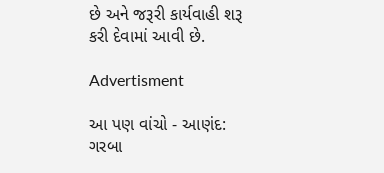છે અને જરૂરી કાર્યવાહી શરૂ કરી દેવામાં આવી છે.

Advertisment

આ પણ વાંચો - આણંદ: ગરબા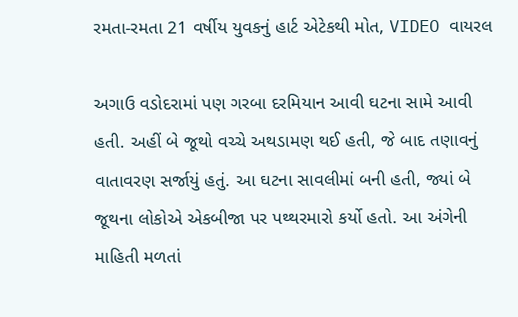રમતા-રમતા 21 વર્ષીય યુવકનું હાર્ટ એટેકથી મોત, VIDEO વાયરલ

અગાઉ વડોદરામાં પણ ગરબા દરમિયાન આવી ઘટના સામે આવી હતી. અહીં બે જૂથો વચ્ચે અથડામણ થઈ હતી, જે બાદ તણાવનું વાતાવરણ સર્જાયું હતું. આ ઘટના સાવલીમાં બની હતી, જ્યાં બે જૂથના લોકોએ એકબીજા પર પથ્થરમારો કર્યો હતો. આ અંગેની માહિતી મળતાં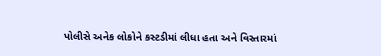પોલીસે અનેક લોકોને કસ્ટડીમાં લીધા હતા અને વિસ્તારમાં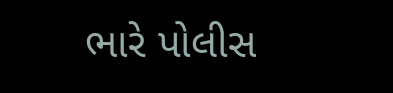ભારે પોલીસ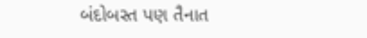બંદોબસ્ત પણ તૈનાત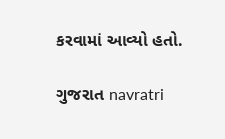કરવામાં આવ્યો હતો.

ગુજરાત navratri